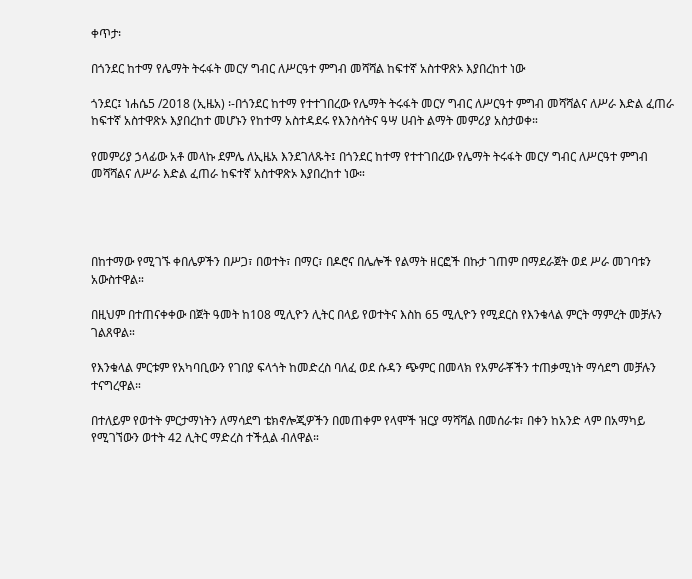ቀጥታ፡

በጎንደር ከተማ የሌማት ትሩፋት መርሃ ግብር ለሥርዓተ ምግብ መሻሻል ከፍተኛ አስተዋጽኦ እያበረከተ ነው

ጎንደር፤ ነሐሴ5 /2018 (ኢዜአ) ፡-በጎንደር ከተማ የተተገበረው የሌማት ትሩፋት መርሃ ግብር ለሥርዓተ ምግብ መሻሻልና ለሥራ እድል ፈጠራ ከፍተኛ አስተዋጽኦ እያበረከተ መሆኑን የከተማ አስተዳደሩ የእንስሳትና ዓሣ ሀብት ልማት መምሪያ አስታወቀ።

የመምሪያ ኃላፊው አቶ መላኩ ደምሌ ለኢዜአ እንደገለጹት፤ በጎንደር ከተማ የተተገበረው የሌማት ትሩፋት መርሃ ግብር ለሥርዓተ ምግብ መሻሻልና ለሥራ እድል ፈጠራ ከፍተኛ አስተዋጽኦ እያበረከተ ነው።




በከተማው የሚገኙ ቀበሌዎችን በሥጋ፣ በወተት፣ በማር፣ በዶሮና በሌሎች የልማት ዘርፎች በኩታ ገጠም በማደራጀት ወደ ሥራ መገባቱን አውስተዋል።

በዚህም በተጠናቀቀው በጀት ዓመት ከ108 ሚሊዮን ሊትር በላይ የወተትና እስከ 65 ሚሊዮን የሚደርስ የእንቁላል ምርት ማምረት መቻሉን ገልጸዋል።

የእንቁላል ምርቱም የአካባቢውን የገበያ ፍላጎት ከመድረስ ባለፈ ወደ ሱዳን ጭምር በመላክ የአምራቾችን ተጠቃሚነት ማሳደግ መቻሉን ተናግረዋል።

በተለይም የወተት ምርታማነትን ለማሳደግ ቴክኖሎጂዎችን በመጠቀም የላሞች ዝርያ ማሻሻል በመሰራቱ፣ በቀን ከአንድ ላም በአማካይ የሚገኘውን ወተት 42 ሊትር ማድረስ ተችሏል ብለዋል።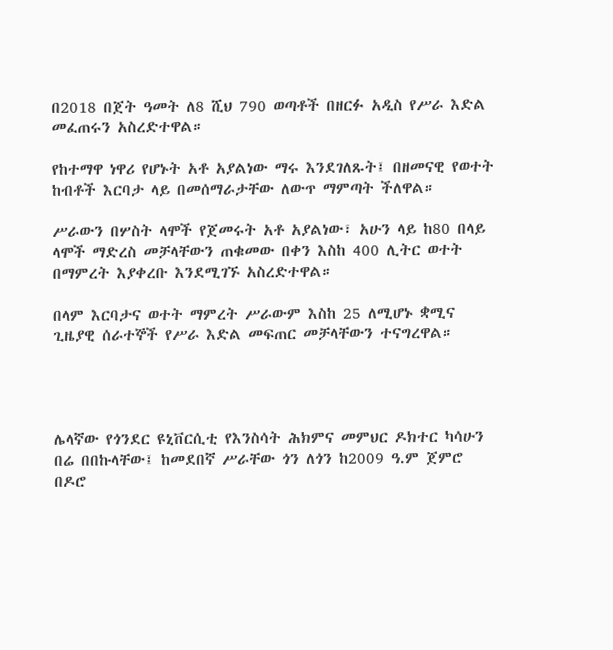በ2018 በጀት ዓመት ለ8 ሺህ 790 ወጣቶች በዘርፉ አዲስ የሥራ እድል መፈጠሩን አስረድተዋል።

የከተማዋ ነዋሪ የሆኑት አቶ አያልነው ማሩ እንደገለጹት፤ በዘመናዊ የወተት ከብቶች እርባታ ላይ በመሰማራታቸው ለውጥ ማምጣት ችለዋል።

ሥራውን በሦስት ላሞች የጀመሩት አቶ አያልነው፣ አሁን ላይ ከ80 በላይ ላሞች ማድረስ መቻላቸውን ጠቁመው በቀን እስከ 400 ሊትር ወተት በማምረት እያቀረቡ እንደሚገኙ አስረድተዋል።

በላም እርባታና ወተት ማምረት ሥራውም እስከ 25 ለሚሆኑ ቋሚና ጊዜያዊ ሰራተኞች የሥራ እድል መፍጠር መቻላቸውን ተናግረዋል።




ሌላኛው የጎንደር ዩኒቨርሲቲ የእንስሳት ሕክምና መምህር ዶክተር ካሳሁን በሬ በበኩላቸው፤ ከመደበኛ ሥራቸው ጎን ለጎን ከ2009 ዓ.ም ጀምሮ በዶሮ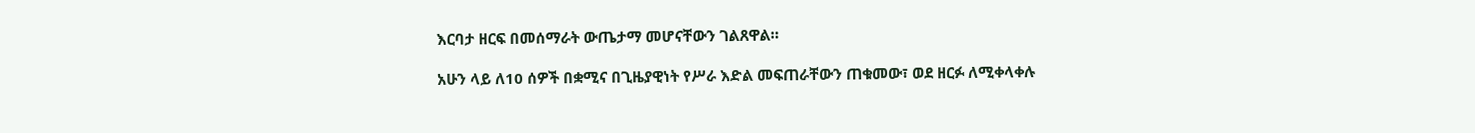እርባታ ዘርፍ በመሰማራት ውጤታማ መሆናቸውን ገልጸዋል።

አሁን ላይ ለ10 ሰዎች በቋሚና በጊዜያዊነት የሥራ እድል መፍጠራቸውን ጠቁመው፣ ወደ ዘርፉ ለሚቀላቀሉ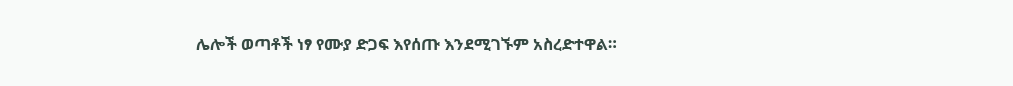ሌሎች ወጣቶች ነፃ የሙያ ድጋፍ እየሰጡ እንደሚገኙም አስረድተዋል።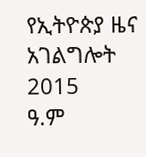የኢትዮጵያ ዜና አገልግሎት
2015
ዓ.ም